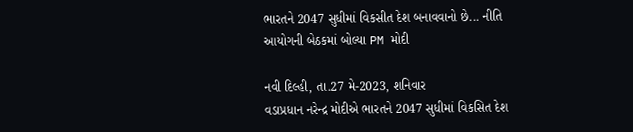ભારતને 2047 સુધીમાં વિકસીત દેશ બનાવવાનો છે... નીતિ આયોગની બેઠકમાં બોલ્યા PM મોદી

નવી દિલ્હી, તા.27 મે-2023, શનિવાર
વડાપ્રધાન નરેન્દ્ર મોદીએ ભારતને 2047 સુધીમાં વિકસિત દેશ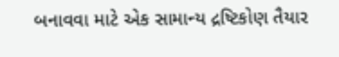બનાવવા માટે એક સામાન્ય દ્રષ્ટિકોણ તૈયાર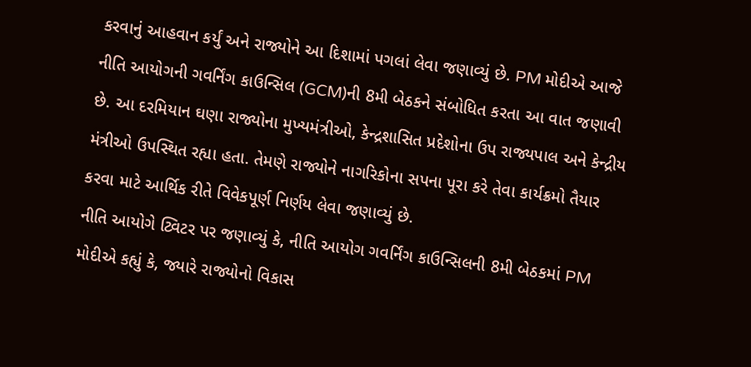કરવાનું આહવાન કર્યું અને રાજ્યોને આ દિશામાં પગલાં લેવા જણાવ્યું છે. PM મોદીએ આજે નીતિ આયોગની ગવર્નિંગ કાઉન્સિલ (GCM)ની 8મી બેઠકને સંબોધિત કરતા આ વાત જણાવી છે. આ દરમિયાન ઘણા રાજ્યોના મુખ્યમંત્રીઓ, કેન્દ્રશાસિત પ્રદેશોના ઉપ રાજ્યપાલ અને કેન્દ્રીય મંત્રીઓ ઉપસ્થિત રહ્યા હતા. તેમણે રાજ્યોને નાગરિકોના સપના પૂરા કરે તેવા કાર્યક્રમો તૈયાર કરવા માટે આર્થિક રીતે વિવેકપૂર્ણ નિર્ણય લેવા જણાવ્યું છે.
નીતિ આયોગે ટ્વિટર પર જણાવ્યું કે, નીતિ આયોગ ગવર્નિંગ કાઉન્સિલની 8મી બેઠકમાં PM મોદીએ કહ્યું કે, જ્યારે રાજ્યોનો વિકાસ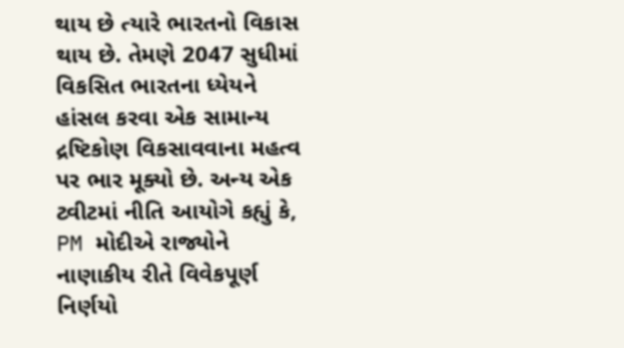થાય છે ત્યારે ભારતનો વિકાસ થાય છે. તેમણે 2047 સુધીમાં વિકસિત ભારતના ધ્યેયને હાંસલ કરવા એક સામાન્ય દ્રષ્ટિકોણ વિકસાવવાના મહત્વ પર ભાર મૂક્યો છે. અન્ય એક ટ્વીટમાં નીતિ આયોગે કહ્યું કે, PM મોદીએ રાજ્યોને નાણાકીય રીતે વિવેકપૂર્ણ નિર્ણયો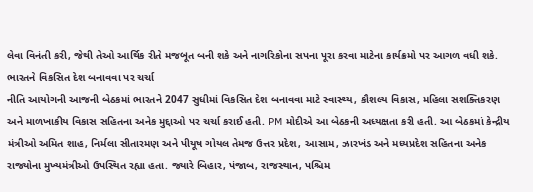લેવા વિનંતી કરી, જેથી તેઓ આર્થિક રીતે મજબૂત બની શકે અને નાગરિકોના સપના પૂરા કરવા માટેના કાર્યક્રમો પર આગળ વધી શકે.
ભારતને વિકસિત દેશ બનાવવા પર ચર્ચા
નીતિ આયોગની આજની બેઠકમાં ભારતને 2047 સુધીમાં વિકસિત દેશ બનાવવા માટે સ્વાસ્થ્ય, કૌશલ્ય વિકાસ, મહિલા સશક્તિકરણ અને માળખાકીય વિકાસ સહિતના અનેક મુદ્દાઓ પર ચર્ચા કરાઈ હતી. PM મોદીએ આ બેઠકની અધ્યક્ષતા કરી હતી. આ બેઠકમાં કેન્દ્રીય મંત્રીઓ અમિત શાહ, નિર્મલા સીતારમણ અને પીયૂષ ગોયલ તેમજ ઉત્તર પ્રદેશ, આસામ, ઝારખંડ અને મધ્યપ્રદેશ સહિતના અનેક રાજ્યોના મુખ્યમંત્રીઓ ઉપસ્થિત રહ્યા હતા. જ્યારે બિહાર, પંજાબ, રાજસ્થાન, પશ્ચિમ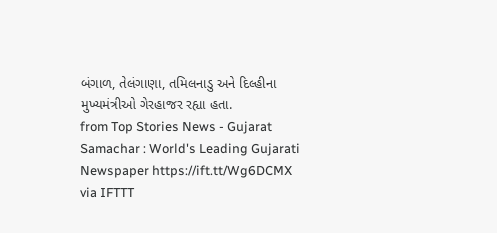બંગાળ, તેલંગાણા, તમિલનાડુ અને દિલ્હીના મુખ્યમંત્રીઓ ગેરહાજર રહ્યા હતા.
from Top Stories News - Gujarat Samachar : World's Leading Gujarati Newspaper https://ift.tt/Wg6DCMX
via IFTTT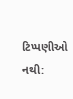ટિપ્પણીઓ નથી: